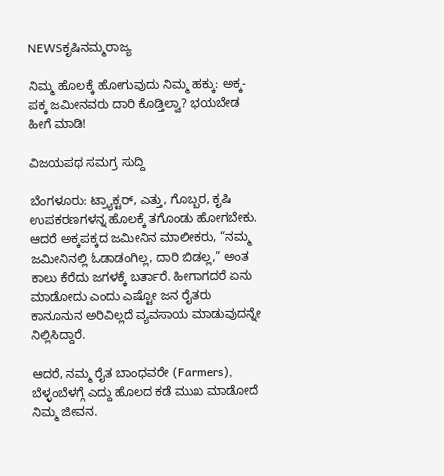NEWSಕೃಷಿನಮ್ಮರಾಜ್ಯ

ನಿಮ್ಮ ಹೊಲಕ್ಕೆ ಹೋಗುವುದು ನಿಮ್ಮ ಹಕ್ಕು: ಅಕ್ಕ-ಪಕ್ಕ ಜಮೀನವರು ದಾರಿ ಕೊಡ್ತಿಲ್ವಾ? ಭಯಬೇಡ ಹೀಗೆ ಮಾಡಿ!

ವಿಜಯಪಥ ಸಮಗ್ರ ಸುದ್ದಿ

ಬೆಂಗಳೂರು: ಟ್ರ್ಯಾಕ್ಟರ್, ಎತ್ತು, ಗೊಬ್ಬರ, ಕೃಷಿ ಉಪಕರಣಗಳನ್ನ ಹೊಲಕ್ಕೆ ತಗೊಂಡು ಹೋಗಬೇಕು. ಆದರೆ ಅಕ್ಕಪಕ್ಕದ ಜಮೀನಿನ ಮಾಲೀಕರು, “ನಮ್ಮ ಜಮೀನಿನಲ್ಲಿ ಓಡಾಡಂಗಿಲ್ಲ, ದಾರಿ ಬಿಡಲ್ಲ,” ಅಂತ ಕಾಲು ಕೆರೆದು ಜಗಳಕ್ಕೆ ಬರ್ತಾರೆ. ಹೀಗಾಗದರೆ ಏನು ಮಾಡೋದು ಎಂದು ಎಷ್ಟೋ ಜನ ರೈತರು ಕಾನೂನುನ ಅರಿವಿಲ್ಲದೆ ವ್ಯವಸಾಯ ಮಾಡುವುದನ್ನೇ ನಿಲ್ಲಿಸಿದ್ದಾರೆ.

ಆದರೆ, ನಮ್ಮ ರೈತ ಬಾಂಧವರೇ (Farmers), ಬೆಳ್ಳಂಬೆಳಗ್ಗೆ ಎದ್ದು ಹೊಲದ ಕಡೆ ಮುಖ ಮಾಡೋದೆ ನಿಮ್ಮ ಜೀವನ.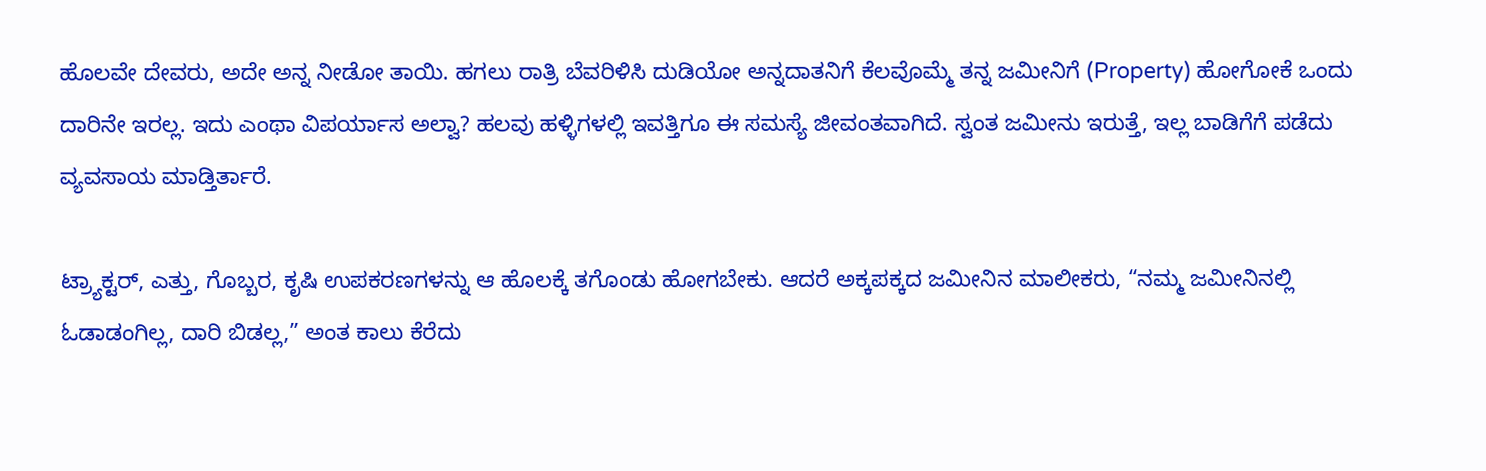ಹೊಲವೇ ದೇವರು, ಅದೇ ಅನ್ನ ನೀಡೋ ತಾಯಿ. ಹಗಲು ರಾತ್ರಿ ಬೆವರಿಳಿಸಿ ದುಡಿಯೋ ಅನ್ನದಾತನಿಗೆ ಕೆಲವೊಮ್ಮೆ ತನ್ನ ಜಮೀನಿಗೆ (Property) ಹೋಗೋಕೆ ಒಂದು ದಾರಿನೇ ಇರಲ್ಲ. ಇದು ಎಂಥಾ ವಿಪರ್ಯಾಸ ಅಲ್ವಾ? ಹಲವು ಹಳ್ಳಿಗಳಲ್ಲಿ ಇವತ್ತಿಗೂ ಈ ಸಮಸ್ಯೆ ಜೀವಂತವಾಗಿದೆ. ಸ್ವಂತ ಜಮೀನು ಇರುತ್ತೆ, ಇಲ್ಲ ಬಾಡಿಗೆಗೆ ಪಡೆದು ವ್ಯವಸಾಯ ಮಾಡ್ತಿರ್ತಾರೆ.

ಟ್ರ್ಯಾಕ್ಟರ್, ಎತ್ತು, ಗೊಬ್ಬರ, ಕೃಷಿ ಉಪಕರಣಗಳನ್ನು ಆ ಹೊಲಕ್ಕೆ ತಗೊಂಡು ಹೋಗಬೇಕು. ಆದರೆ ಅಕ್ಕಪಕ್ಕದ ಜಮೀನಿನ ಮಾಲೀಕರು, “ನಮ್ಮ ಜಮೀನಿನಲ್ಲಿ ಓಡಾಡಂಗಿಲ್ಲ, ದಾರಿ ಬಿಡಲ್ಲ,” ಅಂತ ಕಾಲು ಕೆರೆದು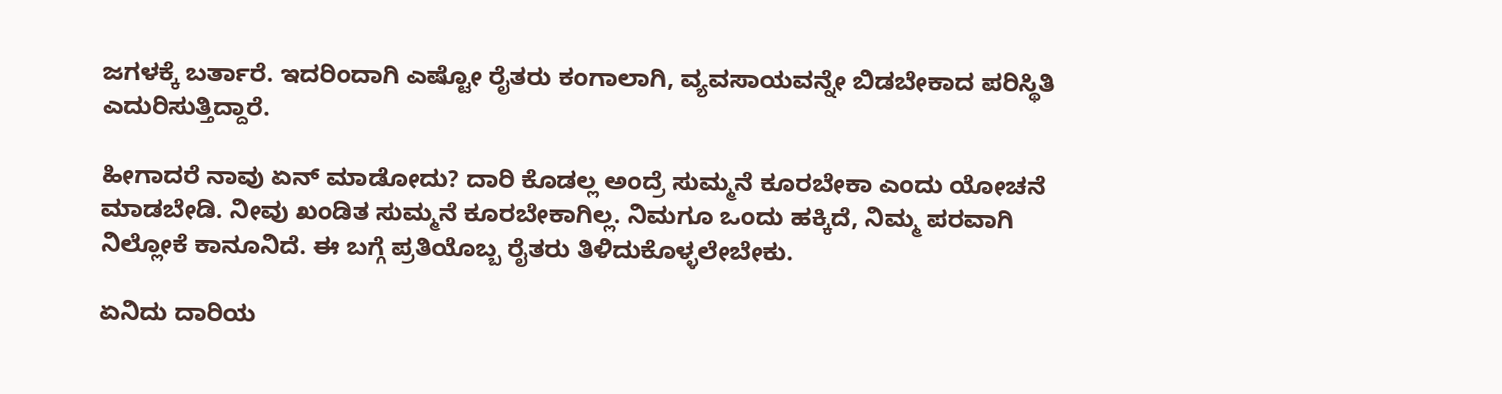ಜಗಳಕ್ಕೆ ಬರ್ತಾರೆ. ಇದರಿಂದಾಗಿ ಎಷ್ಟೋ ರೈತರು ಕಂಗಾಲಾಗಿ, ವ್ಯವಸಾಯವನ್ನೇ ಬಿಡಬೇಕಾದ ಪರಿಸ್ಥಿತಿ ಎದುರಿಸುತ್ತಿದ್ದಾರೆ.

ಹೀಗಾದರೆ ನಾವು ಏನ್ ಮಾಡೋದು? ದಾರಿ ಕೊಡಲ್ಲ ಅಂದ್ರೆ ಸುಮ್ಮನೆ ಕೂರಬೇಕಾ ಎಂದು ಯೋಚನೆ ಮಾಡಬೇಡಿ. ನೀವು ಖಂಡಿತ ಸುಮ್ಮನೆ ಕೂರಬೇಕಾಗಿಲ್ಲ. ನಿಮಗೂ ಒಂದು ಹಕ್ಕಿದೆ, ನಿಮ್ಮ ಪರವಾಗಿ ನಿಲ್ಲೋಕೆ ಕಾನೂನಿದೆ. ಈ ಬಗ್ಗೆ ಪ್ರತಿಯೊಬ್ಬ ರೈತರು ತಿಳಿದುಕೊಳ್ಳಲೇಬೇಕು.

ಏನಿದು ದಾರಿಯ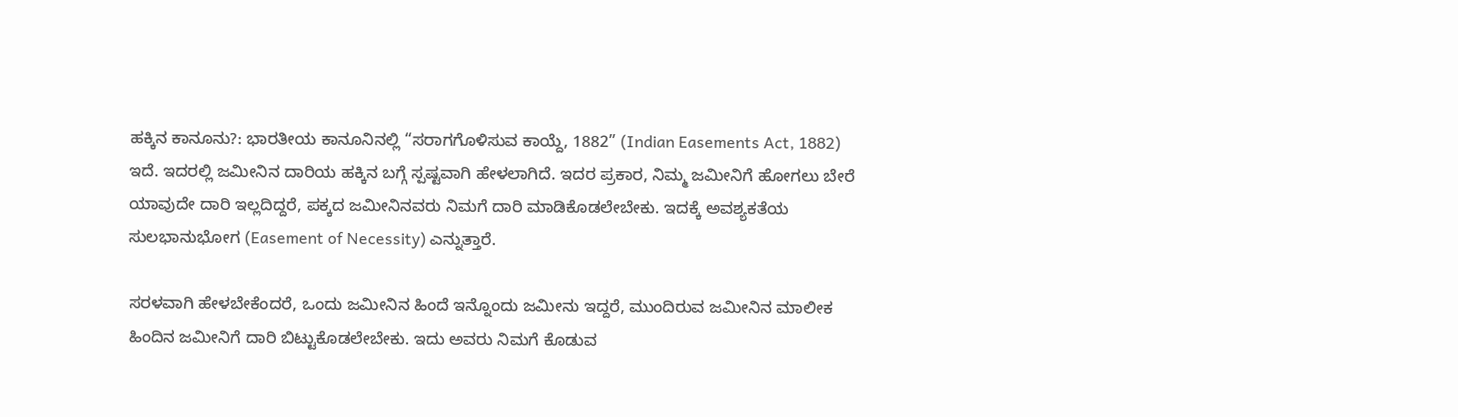ಹಕ್ಕಿನ ಕಾನೂನು?: ಭಾರತೀಯ ಕಾನೂನಿನಲ್ಲಿ “ಸರಾಗಗೊಳಿಸುವ ಕಾಯ್ದೆ, 1882” (Indian Easements Act, 1882) ಇದೆ. ಇದರಲ್ಲಿ ಜಮೀನಿನ ದಾರಿಯ ಹಕ್ಕಿನ ಬಗ್ಗೆ ಸ್ಪಷ್ಟವಾಗಿ ಹೇಳಲಾಗಿದೆ. ಇದರ ಪ್ರಕಾರ, ನಿಮ್ಮ ಜಮೀನಿಗೆ ಹೋಗಲು ಬೇರೆ ಯಾವುದೇ ದಾರಿ ಇಲ್ಲದಿದ್ದರೆ, ಪಕ್ಕದ ಜಮೀನಿನವರು ನಿಮಗೆ ದಾರಿ ಮಾಡಿಕೊಡಲೇಬೇಕು. ಇದಕ್ಕೆ ಅವಶ್ಯಕತೆಯ ಸುಲಭಾನುಭೋಗ (Easement of Necessity) ಎನ್ನುತ್ತಾರೆ.

ಸರಳವಾಗಿ ಹೇಳಬೇಕೆಂದರೆ, ಒಂದು ಜಮೀನಿನ ಹಿಂದೆ ಇನ್ನೊಂದು ಜಮೀನು ಇದ್ದರೆ, ಮುಂದಿರುವ ಜಮೀನಿನ ಮಾಲೀಕ ಹಿಂದಿನ ಜಮೀನಿಗೆ ದಾರಿ ಬಿಟ್ಟುಕೊಡಲೇಬೇಕು. ಇದು ಅವರು ನಿಮಗೆ ಕೊಡುವ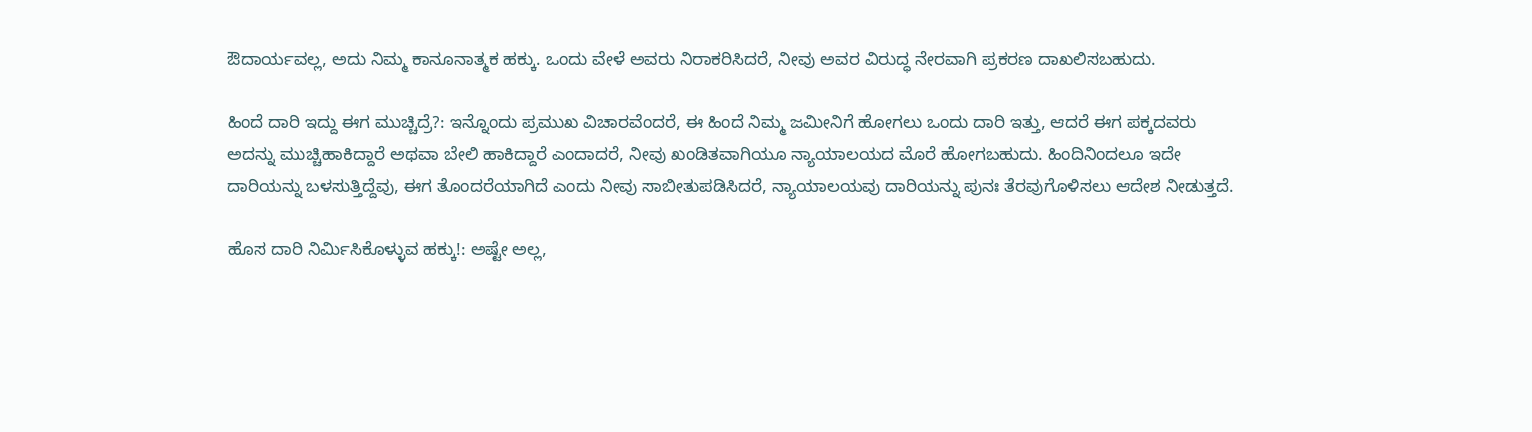ಔದಾರ್ಯವಲ್ಲ, ಅದು ನಿಮ್ಮ ಕಾನೂನಾತ್ಮಕ ಹಕ್ಕು. ಒಂದು ವೇಳೆ ಅವರು ನಿರಾಕರಿಸಿದರೆ, ನೀವು ಅವರ ವಿರುದ್ಧ ನೇರವಾಗಿ ಪ್ರಕರಣ ದಾಖಲಿಸಬಹುದು.

ಹಿಂದೆ ದಾರಿ ಇದ್ದು ಈಗ ಮುಚ್ಚಿದ್ರೆ?: ಇನ್ನೊಂದು ಪ್ರಮುಖ ವಿಚಾರವೆಂದರೆ, ಈ ಹಿಂದೆ ನಿಮ್ಮ ಜಮೀನಿಗೆ ಹೋಗಲು ಒಂದು ದಾರಿ ಇತ್ತು, ಆದರೆ ಈಗ ಪಕ್ಕದವರು ಅದನ್ನು ಮುಚ್ಚಿಹಾಕಿದ್ದಾರೆ ಅಥವಾ ಬೇಲಿ ಹಾಕಿದ್ದಾರೆ ಎಂದಾದರೆ, ನೀವು ಖಂಡಿತವಾಗಿಯೂ ನ್ಯಾಯಾಲಯದ ಮೊರೆ ಹೋಗಬಹುದು. ಹಿಂದಿನಿಂದಲೂ ಇದೇ ದಾರಿಯನ್ನು ಬಳಸುತ್ತಿದ್ದೆವು, ಈಗ ತೊಂದರೆಯಾಗಿದೆ ಎಂದು ನೀವು ಸಾಬೀತುಪಡಿಸಿದರೆ, ನ್ಯಾಯಾಲಯವು ದಾರಿಯನ್ನು ಪುನಃ ತೆರವುಗೊಳಿಸಲು ಆದೇಶ ನೀಡುತ್ತದೆ.

ಹೊಸ ದಾರಿ ನಿರ್ಮಿಸಿಕೊಳ್ಳುವ ಹಕ್ಕು!: ಅಷ್ಟೇ ಅಲ್ಲ,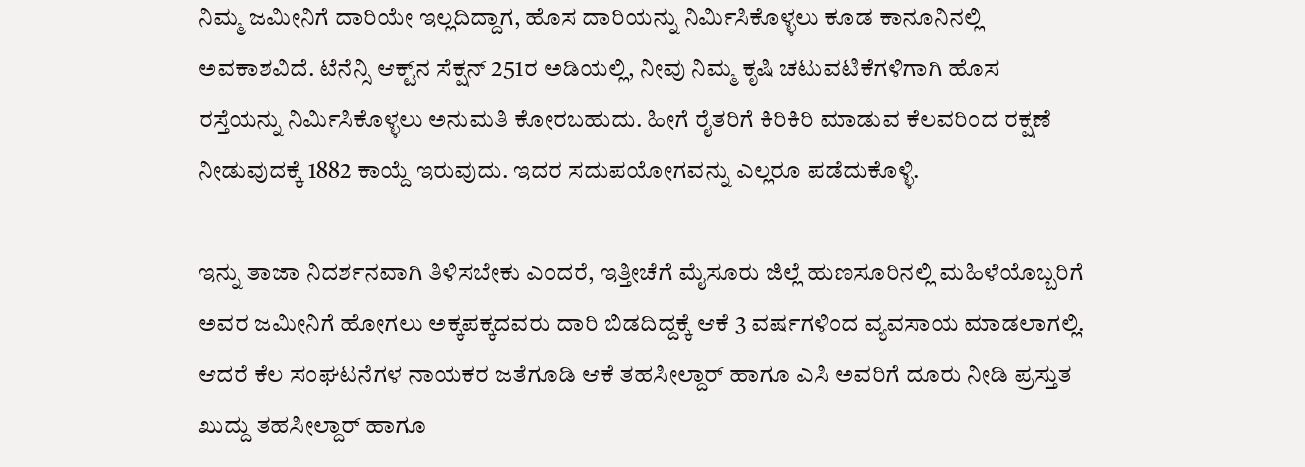ನಿಮ್ಮ ಜಮೀನಿಗೆ ದಾರಿಯೇ ಇಲ್ಲದಿದ್ದಾಗ, ಹೊಸ ದಾರಿಯನ್ನು ನಿರ್ಮಿಸಿಕೊಳ್ಳಲು ಕೂಡ ಕಾನೂನಿನಲ್ಲಿ ಅವಕಾಶವಿದೆ. ಟೆನೆನ್ಸಿ ಆಕ್ಟ್‌ನ ಸೆಕ್ಷನ್ 251ರ ಅಡಿಯಲ್ಲಿ, ನೀವು ನಿಮ್ಮ ಕೃಷಿ ಚಟುವಟಿಕೆಗಳಿಗಾಗಿ ಹೊಸ ರಸ್ತೆಯನ್ನು ನಿರ್ಮಿಸಿಕೊಳ್ಳಲು ಅನುಮತಿ ಕೋರಬಹುದು. ಹೀಗೆ ರೈತರಿಗೆ ಕಿರಿಕಿರಿ ಮಾಡುವ ಕೆಲವರಿಂದ ರಕ್ಷಣೆ ನೀಡುವುದಕ್ಕೆ 1882 ಕಾಯ್ದೆ ಇರುವುದು. ಇದರ ಸದುಪಯೋಗವನ್ನು ಎಲ್ಲರೂ ಪಡೆದುಕೊಳ್ಳಿ.

ಇನ್ನು ತಾಜಾ ನಿದರ್ಶನವಾಗಿ ತಿಳಿಸಬೇಕು ಎಂದರೆ, ಇತ್ತೀಚೆಗೆ ಮೈಸೂರು ಜಿಲ್ಲೆ ಹುಣಸೂರಿನಲ್ಲಿ ಮಹಿಳೆಯೊಬ್ಬರಿಗೆ ಅವರ ಜಮೀನಿಗೆ ಹೋಗಲು ಅಕ್ಕಪಕ್ಕದವರು ದಾರಿ ಬಿಡದಿದ್ದಕ್ಕೆ ಆಕೆ 3 ವರ್ಷಗಳಿಂದ ವ್ಯವಸಾಯ ಮಾಡಲಾಗಲ್ಲಿ. ಆದರೆ ಕೆಲ ಸಂಘಟನೆಗಳ ನಾಯಕರ ಜತೆಗೂಡಿ ಆಕೆ ತಹಸೀಲ್ದಾರ್‌ ಹಾಗೂ ಎಸಿ ಅವರಿಗೆ ದೂರು ನೀಡಿ ಪ್ರಸ್ತುತ ಖುದ್ದು ತಹಸೀಲ್ದಾರ್‌ ಹಾಗೂ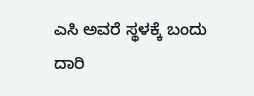ಎಸಿ ಅವರೆ ಸ್ಥಳಕ್ಕೆ ಬಂದು ದಾರಿ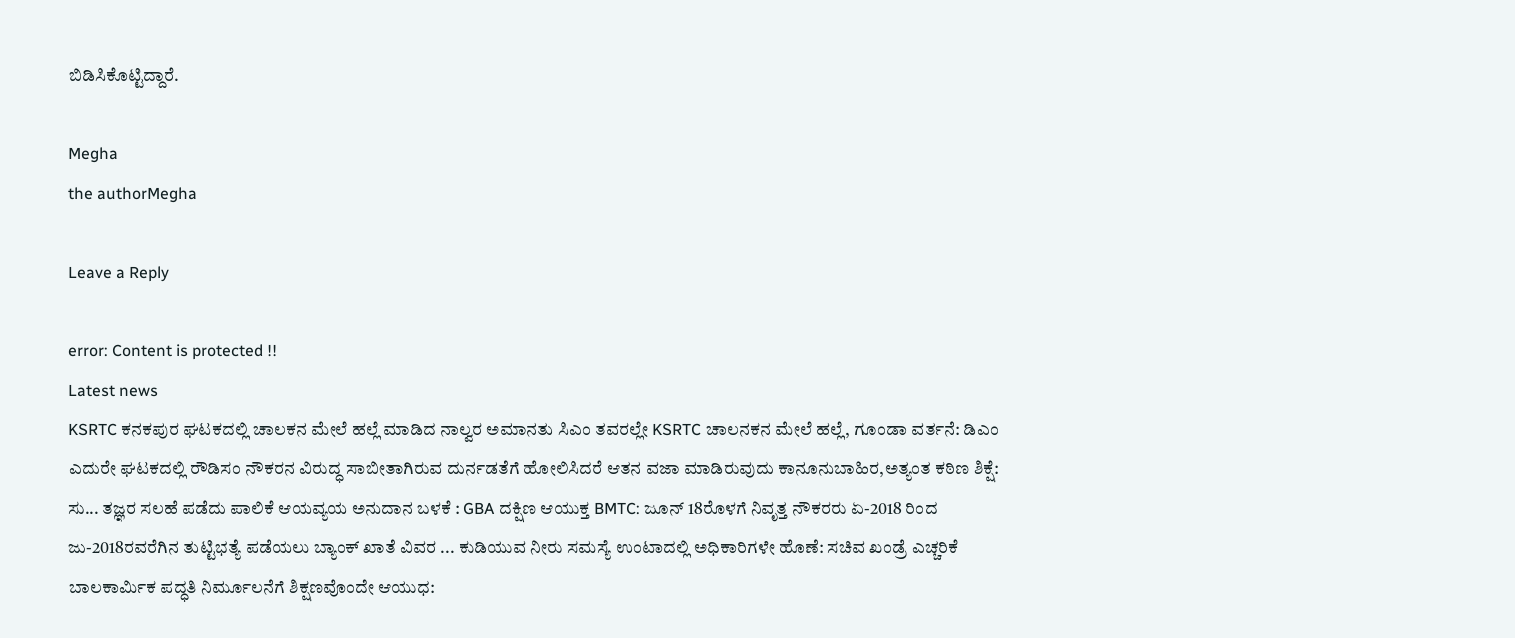ಬಿಡಿಸಿಕೊಟ್ಟಿದ್ದಾರೆ.

Megha
the authorMegha

Leave a Reply

error: Content is protected !!
Latest news
KSRTC ಕನಕಪುರ ಘಟಕದಲ್ಲಿ ಚಾಲಕನ ಮೇಲೆ ಹಲ್ಲೆ ಮಾಡಿದ ನಾಲ್ವರ ಅಮಾನತು ಸಿಎಂ ತವರಲ್ಲೇ KSRTC ಚಾಲನಕನ ಮೇಲೆ ಹಲ್ಲೆ, ಗೂಂಡಾ ವರ್ತನೆ: ಡಿಎಂ ಎದುರೇ ಘಟಕದಲ್ಲಿ ರೌಡಿಸಂ ನೌಕರನ ವಿರುದ್ಧ ಸಾಬೀತಾಗಿರುವ ದುರ್ನಡತೆಗೆ ಹೋಲಿಸಿದರೆ ಆತನ ವಜಾ ಮಾಡಿರುವುದು ಕಾನೂನುಬಾಹಿರ,ಅತ್ಯಂತ ಕಠಿಣ ಶಿಕ್ಷೆ: ಸು... ತಜ್ಞರ ಸಲಹೆ ಪಡೆದು ಪಾಲಿಕೆ ಆಯವ್ಯಯ ಅನುದಾನ ಬಳಕೆ : GBA ದಕ್ಷಿಣ ಆಯುಕ್ತ BMTC: ಜೂನ್‌ 18ರೊಳಗೆ ನಿವೃತ್ತ ನೌಕರರು ಏ-2018 ರಿಂದ ಜು-2018ರವರೆಗಿನ ತುಟ್ಟಿಭತ್ಯೆ ಪಡೆಯಲು ಬ್ಯಾಂಕ್‌ ಖಾತೆ ವಿವರ ... ಕುಡಿಯುವ ನೀರು ಸಮಸ್ಯೆ ಉಂಟಾದಲ್ಲಿ ಅಧಿಕಾರಿಗಳೇ ಹೊಣೆ: ಸಚಿವ ಖಂಡ್ರೆ ಎಚ್ಚರಿಕೆ ಬಾಲಕಾರ್ಮಿಕ ಪದ್ಧತಿ ನಿರ್ಮೂಲನೆಗೆ ಶಿಕ್ಷಣವೊಂದೇ ಆಯುಧ: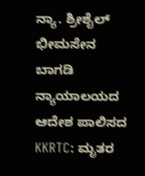ನ್ಯಾ. ಶ್ರೀಶೈಲ್ ಭೀಮಸೇನ ಬಾಗಡಿ ನ್ಯಾಯಾಲಯದ ಆದೇಶ ಪಾಲಿಸದ KKRTC: ಮೃತರ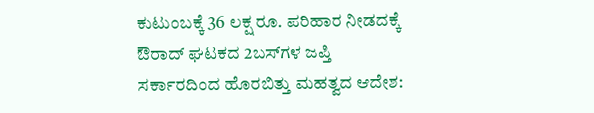ಕುಟುಂಬಕ್ಕೆ 36 ಲಕ್ಷ ರೂ. ಪರಿಹಾರ ನೀಡದಕ್ಕೆ ಔರಾದ್ ಘಟಕದ 2ಬಸ್‌ಗಳ ಜಪ್ತಿ ಸರ್ಕಾರದಿಂದ ಹೊರಬಿತ್ತು ಮಹತ್ವದ ಆದೇಶ: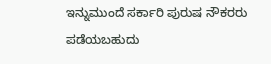ಇನ್ನುಮುಂದೆ ಸರ್ಕಾರಿ ಪುರುಷ ನೌಕರರು ಪಡೆಯಬಹುದು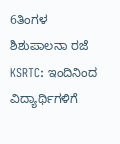6ತಿಂಗಳ ಶಿಶುಪಾಲನಾ ರಜೆ KSRTC: ಇಂದಿನಿಂದ ವಿದ್ಯಾರ್ಥಿಗಳಿಗೆ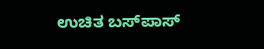ಉಚಿತ ಬಸ್‌ಪಾಸ್‌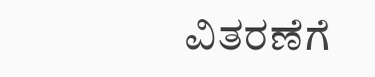ವಿತರಣೆಗೆ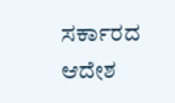ಸರ್ಕಾರದ ಆದೇಶ